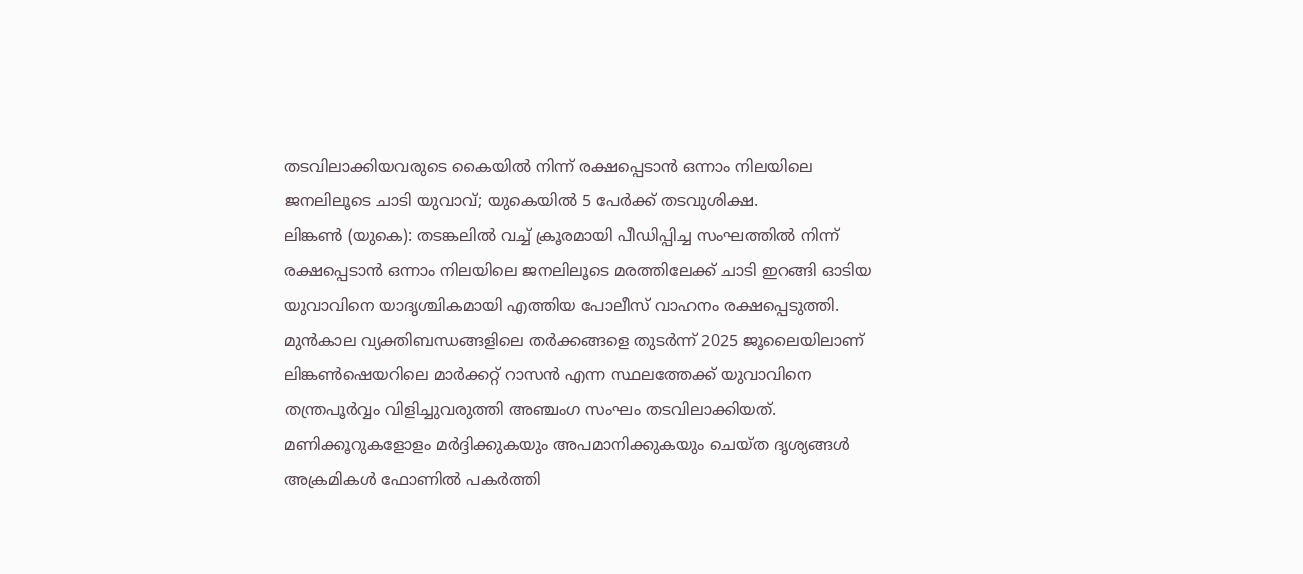തടവിലാക്കിയവരുടെ കൈയിൽ നിന്ന് രക്ഷപ്പെടാൻ ഒന്നാം നിലയിലെ ജനലിലൂടെ ചാടി യുവാവ്; യുകെയിൽ 5 പേർക്ക് തടവുശിക്ഷ.
ലിങ്കൺ (യുകെ): തടങ്കലിൽ വച്ച് ക്രൂരമായി പീഡിപ്പിച്ച സംഘത്തിൽ നിന്ന് രക്ഷപ്പെടാൻ ഒന്നാം നിലയിലെ ജനലിലൂടെ മരത്തിലേക്ക് ചാടി ഇറങ്ങി ഓടിയ യുവാവിനെ യാദൃശ്ചികമായി എത്തിയ പോലീസ് വാഹനം രക്ഷപ്പെടുത്തി. മുൻകാല വ്യക്തിബന്ധങ്ങളിലെ തർക്കങ്ങളെ തുടർന്ന് 2025 ജൂലൈയിലാണ് ലിങ്കൺഷെയറിലെ മാർക്കറ്റ് റാസൻ എന്ന സ്ഥലത്തേക്ക് യുവാവിനെ തന്ത്രപൂർവ്വം വിളിച്ചുവരുത്തി അഞ്ചംഗ സംഘം തടവിലാക്കിയത്. മണിക്കൂറുകളോളം മർദ്ദിക്കുകയും അപമാനിക്കുകയും ചെയ്ത ദൃശ്യങ്ങൾ അക്രമികൾ ഫോണിൽ പകർത്തി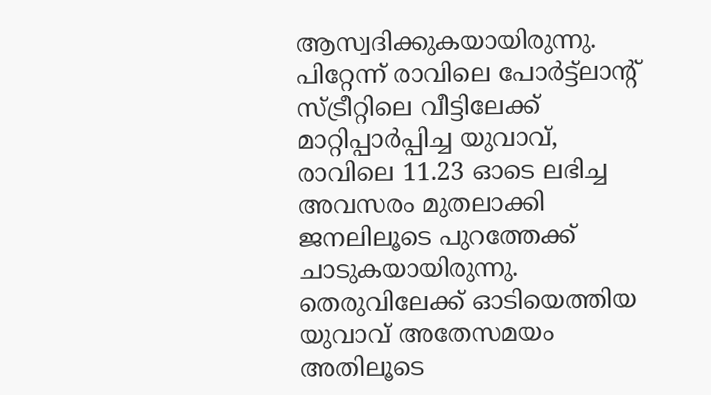ആസ്വദിക്കുകയായിരുന്നു.
പിറ്റേന്ന് രാവിലെ പോർട്ട്ലാന്റ് സ്ട്രീറ്റിലെ വീട്ടിലേക്ക് മാറ്റിപ്പാർപ്പിച്ച യുവാവ്, രാവിലെ 11.23 ഓടെ ലഭിച്ച അവസരം മുതലാക്കി ജനലിലൂടെ പുറത്തേക്ക് ചാടുകയായിരുന്നു. തെരുവിലേക്ക് ഓടിയെത്തിയ യുവാവ് അതേസമയം അതിലൂടെ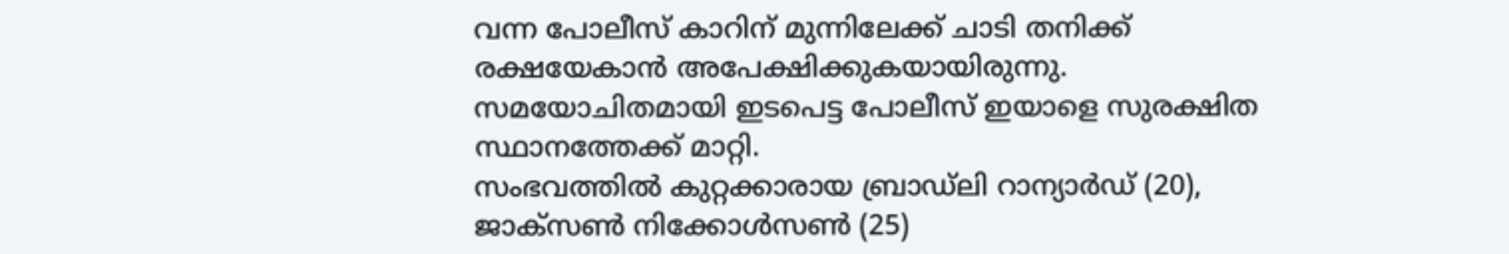വന്ന പോലീസ് കാറിന് മുന്നിലേക്ക് ചാടി തനിക്ക് രക്ഷയേകാൻ അപേക്ഷിക്കുകയായിരുന്നു. സമയോചിതമായി ഇടപെട്ട പോലീസ് ഇയാളെ സുരക്ഷിത സ്ഥാനത്തേക്ക് മാറ്റി.
സംഭവത്തിൽ കുറ്റക്കാരായ ബ്രാഡ്ലി റാന്യാർഡ് (20), ജാക്സൺ നിക്കോൾസൺ (25)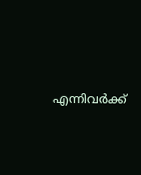എന്നിവർക്ക്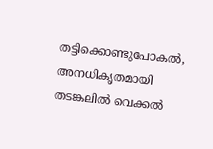തട്ടിക്കൊണ്ടുപോകൽ, അനധികൃതമായി തടങ്കലിൽ വെക്കൽ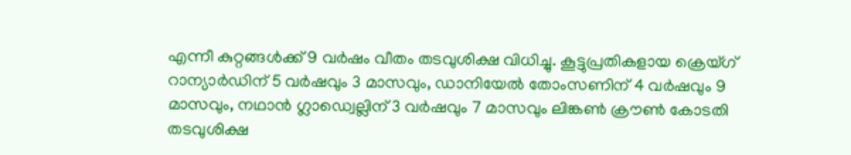എന്നീ കുറ്റങ്ങൾക്ക് 9 വർഷം വീതം തടവുശിക്ഷ വിധിച്ചു. കൂട്ടുപ്രതികളായ ക്രെയ്ഗ് റാന്യാർഡിന് 5 വർഷവും 3 മാസവും, ഡാനിയേൽ തോംസണിന് 4 വർഷവും 9 മാസവും, നഥാൻ ഗ്ലാഡ്വെല്ലിന് 3 വർഷവും 7 മാസവും ലിങ്കൺ ക്രൗൺ കോടതി തടവുശിക്ഷ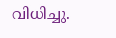വിധിച്ചു.